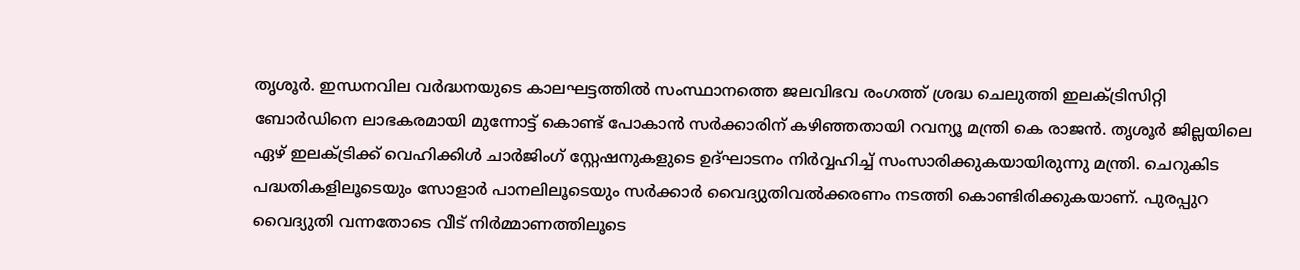തൃശൂർ. ഇന്ധനവില വർദ്ധനയുടെ കാലഘട്ടത്തിൽ സംസ്ഥാനത്തെ ജലവിഭവ രംഗത്ത് ശ്രദ്ധ ചെലുത്തി ഇലക്ട്രിസിറ്റി ബോർഡിനെ ലാഭകരമായി മുന്നോട്ട് കൊണ്ട് പോകാൻ സർക്കാരിന് കഴിഞ്ഞതായി റവന്യൂ മന്ത്രി കെ രാജൻ. തൃശൂർ ജില്ലയിലെ ഏഴ് ഇലക്ട്രിക്ക് വെഹിക്കിൾ ചാർജിംഗ് സ്റ്റേഷനുകളുടെ ഉദ്ഘാടനം നിർവ്വഹിച്ച് സംസാരിക്കുകയായിരുന്നു മന്ത്രി. ചെറുകിട പദ്ധതികളിലൂടെയും സോളാർ പാനലിലൂടെയും സർക്കാർ വൈദ്യുതിവൽക്കരണം നടത്തി കൊണ്ടിരിക്കുകയാണ്. പുരപ്പുറ വൈദ്യുതി വന്നതോടെ വീട് നിർമ്മാണത്തിലൂടെ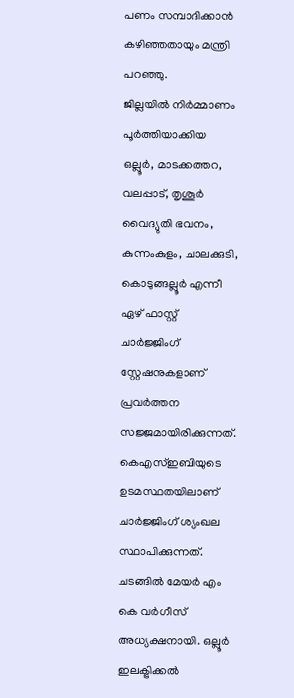പണം സമ്പാദിക്കാൻ കഴിഞ്ഞതായും മന്ത്രി പറഞ്ഞു.
ജില്ലയിൽ നിർമ്മാണം പൂർത്തിയാക്കിയ ഒല്ലൂർ, മാടക്കത്തറ, വലപ്പാട്, തൃശൂർ വൈദ്യുതി ഭവനം, കുന്നംകുളം, ചാലക്കുടി, കൊടുങ്ങല്ലൂർ എന്നീ ഏഴ് ഫാസ്റ്റ് ചാർജ്ജിംഗ് സ്റ്റേഷനുകളാണ് പ്രവർത്തന സജ്ജമായിരിക്കുന്നത്. കെഎസ്ഇബിയുടെ ഉടമസ്ഥതയിലാണ് ചാർജ്ജിംഗ് ശ്യംഖല സ്ഥാപിക്കുന്നത്. ചടങ്ങിൽ മേയർ എം കെ വർഗീസ് അധ്യക്ഷനായി. ഒല്ലൂർ ഇലക്ട്രിക്കൽ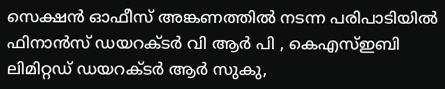സെക്ഷൻ ഓഫീസ് അങ്കണത്തിൽ നടന്ന പരിപാടിയിൽ ഫിനാൻസ് ഡയറക്ടർ വി ആർ പി , കെഎസ്ഇബി ലിമിറ്റഡ് ഡയറക്ടർ ആർ സുകു,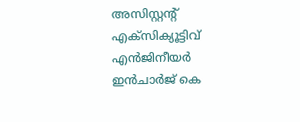അസിസ്റ്റന്റ് എക്സിക്യൂട്ടിവ് എൻജിനീയർ ഇൻചാർജ് കെ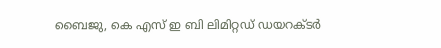ബൈജു, കെ എസ് ഇ ബി ലിമിറ്റഡ് ഡയറക്ടർ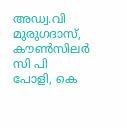അഡ്വ.വി മുരുഗദാസ്, കൗൺസിലർ സി പി പോളി, കെ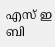എസ് ഇ ബി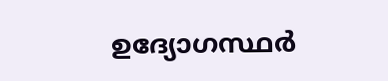ഉദ്യോഗസ്ഥർ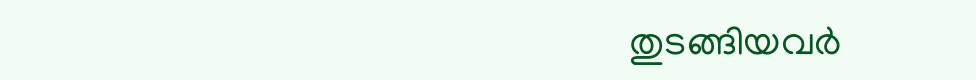തുടങ്ങിയവർ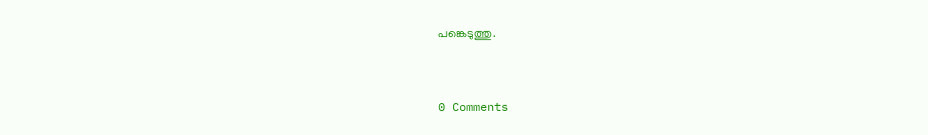പങ്കെടുത്തു.


0 Comments